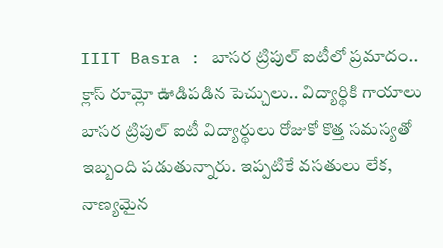IIIT Basra : బాసర ట్రిపుల్ ఐటీలో ప్రమాదం.. క్లాస్ రూమ్లో ఊడిపడిన పెచ్చులు.. విద్యార్థికి గాయాలు
బాసర ట్రిపుల్ ఐటీ విద్యార్థులు రోజుకో కొత్త సమస్యతో ఇబ్బంది పడుతున్నారు. ఇప్పటికే వసతులు లేక, నాణ్యమైన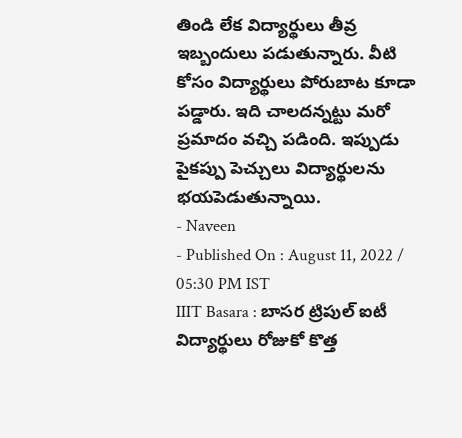తిండి లేక విద్యార్థులు తీవ్ర ఇబ్బందులు పడుతున్నారు. వీటి కోసం విద్యార్థులు పోరుబాట కూడా పడ్డారు. ఇది చాలదన్నట్టు మరో ప్రమాదం వచ్చి పడింది. ఇప్పుడు పైకప్పు పెచ్చులు విద్యార్థులను భయపెడుతున్నాయి.
- Naveen
- Published On : August 11, 2022 / 05:30 PM IST
IIIT Basara : బాసర ట్రిపుల్ ఐటీ విద్యార్థులు రోజుకో కొత్త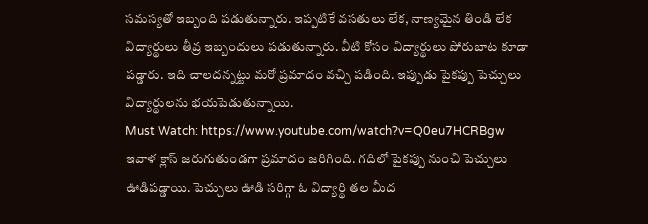సమస్యతో ఇబ్బంది పడుతున్నారు. ఇప్పటికే వసతులు లేక, నాణ్యమైన తిండి లేక విద్యార్థులు తీవ్ర ఇబ్బందులు పడుతున్నారు. వీటి కోసం విద్యార్థులు పోరుబాట కూడా పడ్డారు. ఇది చాలదన్నట్టు మరో ప్రమాదం వచ్చి పడింది. ఇప్పుడు పైకప్పు పెచ్చులు విద్యార్థులను భయపెడుతున్నాయి.
Must Watch: https://www.youtube.com/watch?v=Q0eu7HCRBgw
ఇవాళ క్లాస్ జరుగుతుండగా ప్రమాదం జరిగింది. గదిలో పైకప్పు నుంచి పెచ్చులు ఊడిపడ్డాయి. పెచ్చులు ఊడి సరిగ్గా ఓ విద్యార్థి తల మీద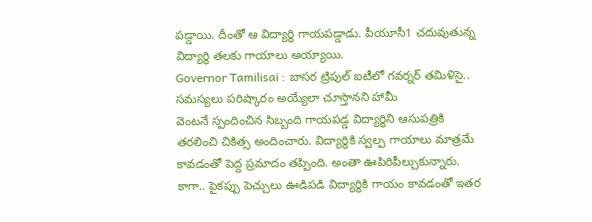పడ్డాయి. దీంతో ఆ విద్యార్థి గాయపడ్డాడు. పీయూసీ1 చదువుతున్న విద్యార్థి తలకు గాయాలు అయ్యాయి.
Governor Tamilisai : బాసర ట్రిపుల్ ఐటీలో గవర్నర్ తమిళిసై.. సమస్యలు పరిష్కారం అయ్యేలా చూస్తానని హామీ
వెంటనే స్పందించిన సిబ్బంది గాయపడ్డ విద్యార్థిని ఆసుపత్రికి తరలించి చికిత్స అందించారు. విద్యార్థికి స్వల్ప గాయాలు మాత్రమే కావడంతో పెద్ద ప్రమాదం తప్పింది. అంతా ఊపిరిపీల్చుకున్నారు.
కాగా.. పైకప్పు పెచ్చులు ఊడిపడి విద్యార్థికి గాయం కావడంతో ఇతర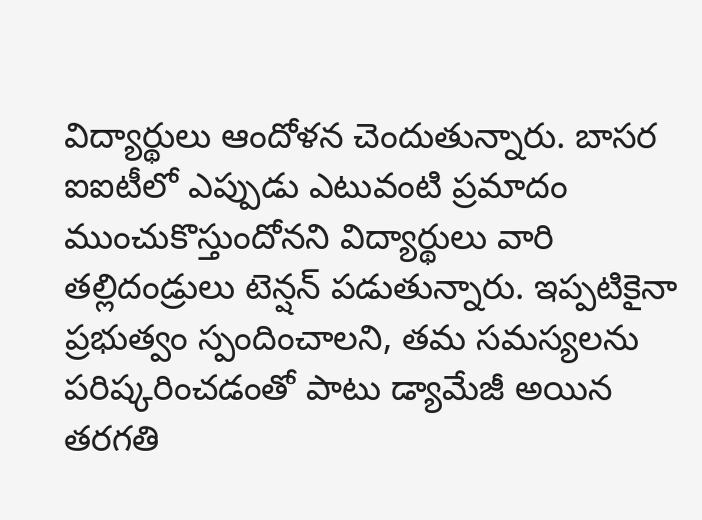విద్యార్థులు ఆందోళన చెందుతున్నారు. బాసర ఐఐటీలో ఎప్పుడు ఎటువంటి ప్రమాదం ముంచుకొస్తుందోనని విద్యార్థులు వారి తల్లిదండ్రులు టెన్షన్ పడుతున్నారు. ఇప్పటికైనా ప్రభుత్వం స్పందించాలని, తమ సమస్యలను పరిష్కరించడంతో పాటు డ్యామేజీ అయిన తరగతి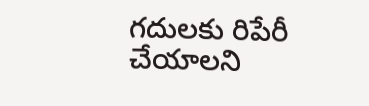గదులకు రిపేరీ చేయాలని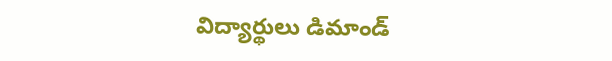విద్యార్థులు డిమాండ్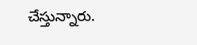చేస్తున్నారు.